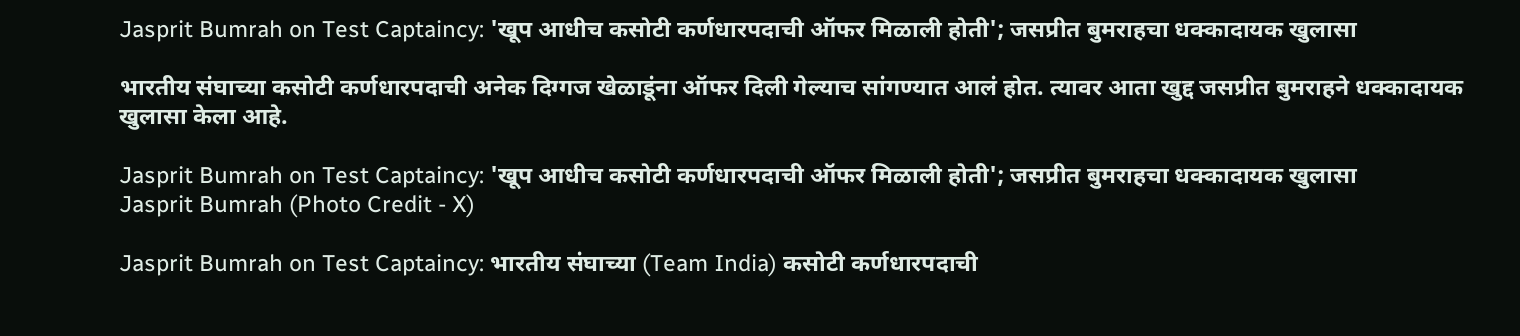Jasprit Bumrah on Test Captaincy: 'खूप आधीच कसोटी कर्णधारपदाची ऑफर मिळाली होती'; जसप्रीत बुमराहचा धक्कादायक खुलासा

भारतीय संघाच्या कसोटी कर्णधारपदाची अनेक दिग्गज खेळाडूंना ऑफर दिली गेल्याच सांगण्यात आलं होत. त्यावर आता खुद्द जसप्रीत बुमराहने धक्कादायक खुलासा केला आहे.

Jasprit Bumrah on Test Captaincy: 'खूप आधीच कसोटी कर्णधारपदाची ऑफर मिळाली होती'; जसप्रीत बुमराहचा धक्कादायक खुलासा
Jasprit Bumrah (Photo Credit - X)

Jasprit Bumrah on Test Captaincy: भारतीय संघाच्या (Team India) कसोटी कर्णधारपदाची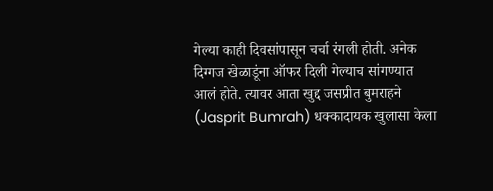गेल्या काही दिवसांपासून चर्चा रंगली होती. अनेक दिग्गज खेळाडूंना ऑफर दिली गेल्याच सांगण्यात आलं होते. त्यावर आता खुद्द जसप्रीत बुमराहने (Jasprit Bumrah) धक्कादायक खुलासा केला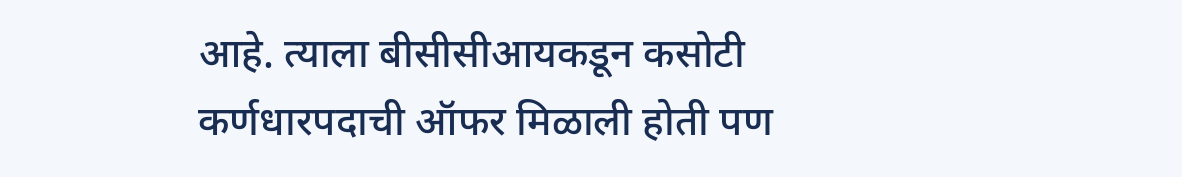आहे. त्याला बीसीसीआयकडून कसोटी कर्णधारपदाची ऑफर मिळाली होती पण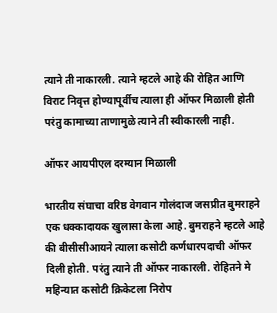त्याने ती नाकारली. त्याने म्हटले आहे की रोहित आणि विराट निवृत्त होण्यापूर्वीच त्याला ही ऑफर मिळाली होती परंतु कामाच्या ताणामुळे त्याने ती स्वीकारली नाही.

ऑफर आयपीएल दरम्यान मिळाली

भारतीय संघाचा वरिष्ठ वेगवान गोलंदाज जसप्रीत बुमराहने एक धक्कादायक खुलासा केला आहे. बुमराहने म्हटले आहे की बीसीसीआयने त्याला कसोटी कर्णधारपदाची ऑफर दिली होती. परंतु त्याने ती ऑफर नाकारली. रोहितने मे महिन्यात कसोटी क्रिकेटला निरोप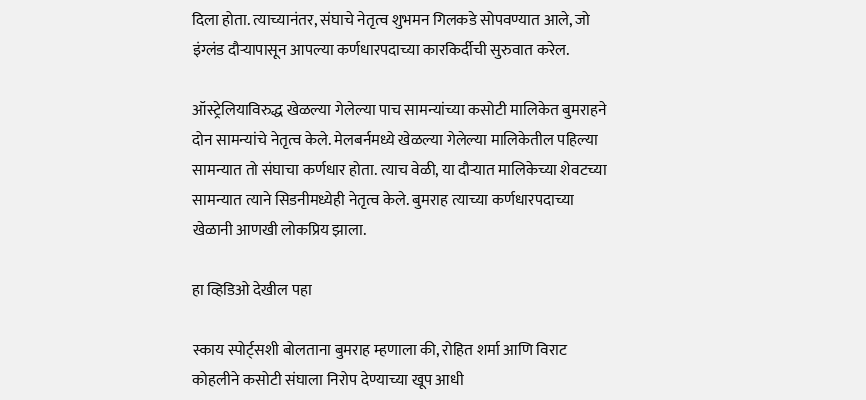दिला होता. त्याच्यानंतर, संघाचे नेतृत्व शुभमन गिलकडे सोपवण्यात आले, जो इंग्लंड दौऱ्यापासून आपल्या कर्णधारपदाच्या कारकिर्दीची सुरुवात करेल.

ऑस्ट्रेलियाविरुद्ध खेळल्या गेलेल्या पाच सामन्यांच्या कसोटी मालिकेत बुमराहने दोन सामन्यांचे नेतृत्व केले. मेलबर्नमध्ये खेळल्या गेलेल्या मालिकेतील पहिल्या सामन्यात तो संघाचा कर्णधार होता. त्याच वेळी, या दौऱ्यात मालिकेच्या शेवटच्या सामन्यात त्याने सिडनीमध्येही नेतृत्व केले. बुमराह त्याच्या कर्णधारपदाच्या खेळानी आणखी लोकप्रिय झाला.

हा व्हिडिओ देखील पहा

स्काय स्पोर्ट्सशी बोलताना बुमराह म्हणाला की, रोहित शर्मा आणि विराट कोहलीने कसोटी संघाला निरोप देण्याच्या खूप आधी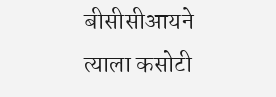बीसीसीआयने त्याला कसोटी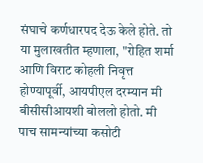संघाचे कर्णधारपद देऊ केले होते. तो या मुलाखतीत म्हणाला, "रोहित शर्मा आणि विराट कोहली निवृत्त होण्यापूर्वी, आयपीएल दरम्यान मी बीसीसीआयशी बोललो होतो. मी पाच सामन्यांच्या कसोटी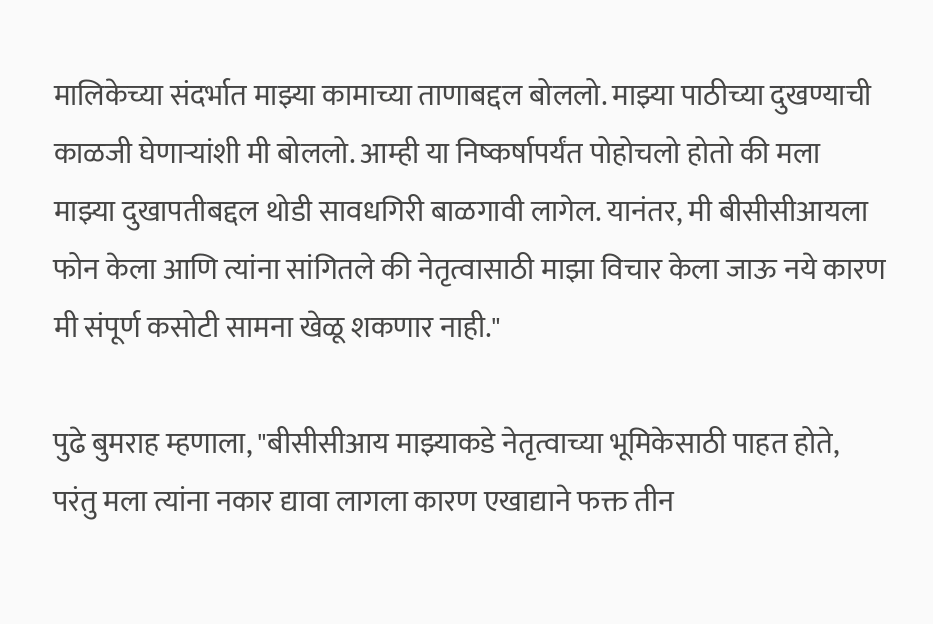मालिकेच्या संदर्भात माझ्या कामाच्या ताणाबद्दल बोललो. माझ्या पाठीच्या दुखण्याची काळजी घेणाऱ्यांशी मी बोललो. आम्ही या निष्कर्षापर्यंत पोहोचलो होतो की मला माझ्या दुखापतीबद्दल थोडी सावधगिरी बाळगावी लागेल. यानंतर, मी बीसीसीआयला फोन केला आणि त्यांना सांगितले की नेतृत्वासाठी माझा विचार केला जाऊ नये कारण मी संपूर्ण कसोटी सामना खेळू शकणार नाही."

पुढे बुमराह म्हणाला, "बीसीसीआय माझ्याकडे नेतृत्वाच्या भूमिकेसाठी पाहत होते, परंतु मला त्यांना नकार द्यावा लागला कारण एखाद्याने फक्त तीन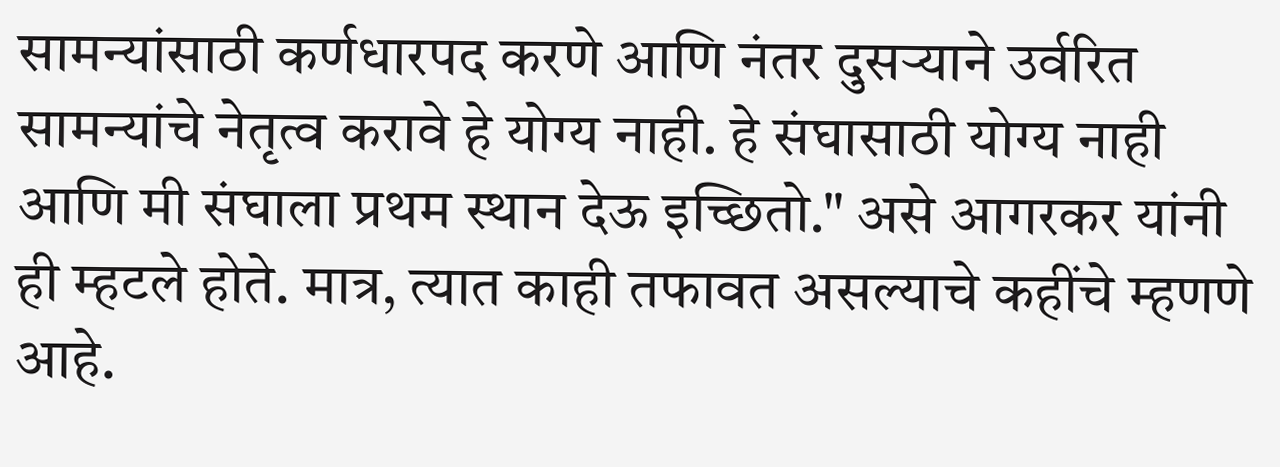सामन्यांसाठी कर्णधारपद करणे आणि नंतर दुसऱ्याने उर्वरित सामन्यांचे नेतृत्व करावे हे योग्य नाही. हे संघासाठी योग्य नाही आणि मी संघाला प्रथम स्थान देऊ इच्छितो." असे आगरकर यांनी ही म्हटले होते. मात्र, त्यात काही तफावत असल्याचे कहींचे म्हणणे आहे.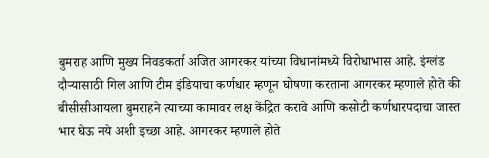बुमराह आणि मुख्य निवडकर्ता अजित आगरकर यांच्या विधानांमध्ये विरोधाभास आहे. इंग्लंड दौऱ्यासाठी गिल आणि टीम इंडियाचा कर्णधार म्हणून घोषणा करताना आगरकर म्हणाले होते की बीसीसीआयला बुमराहने त्याच्या कामावर लक्ष केंद्रित करावे आणि कसोटी कर्णधारपदाचा जास्त भार घेऊ नये अशी इच्छा आहे. आगरकर म्हणाले होते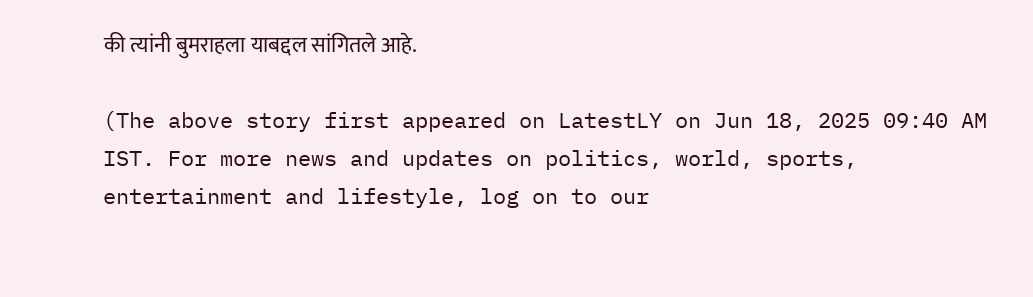की त्यांनी बुमराहला याबद्दल सांगितले आहे.

(The above story first appeared on LatestLY on Jun 18, 2025 09:40 AM IST. For more news and updates on politics, world, sports, entertainment and lifestyle, log on to our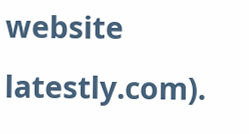website latestly.com).